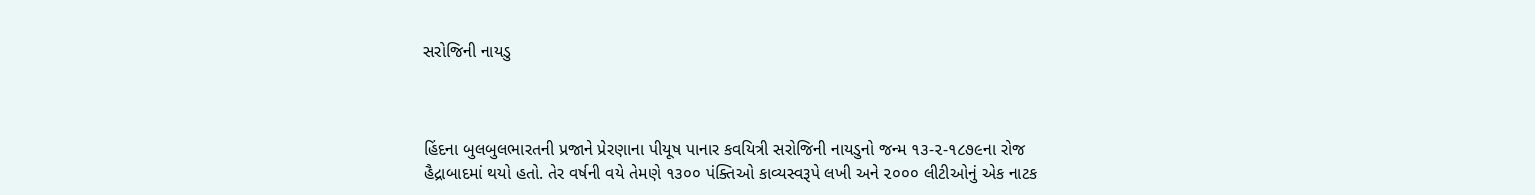સરોજિની નાયડુ



હિંદના બુલબુલભારતની પ્રજાને પ્રેરણાના પીયૂષ પાનાર કવયિત્રી સરોજિની નાયડુનો જન્મ ૧૩-૨-૧૮૭૯ના રોજ હૈદ્રાબાદમાં થયો હતો. તેર વર્ષની વયે તેમણે ૧૩૦૦ પંક્તિઓ કાવ્યસ્વરૂપે લખી અને ૨૦૦૦ લીટીઓનું એક નાટક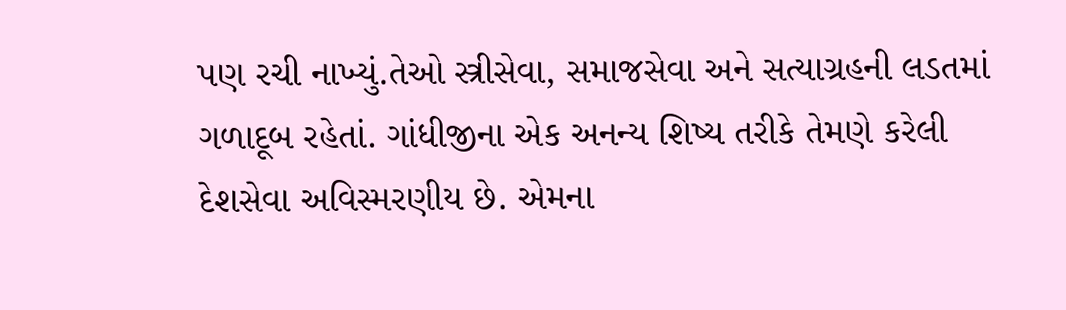પણ રચી નાખ્યું.તેઓ સ્ત્રીસેવા, સમાજસેવા અને સત્યાગ્રહની લડતમાં ગળાદૂબ રહેતાં. ગાંધીજીના એક અનન્ય શિષ્ય તરીકે તેમણે કરેલી દેશસેવા અવિસ્મરણીય છે. એમના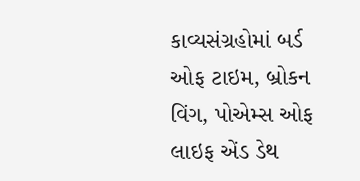કાવ્યસંગ્રહોમાં બર્ડ ઓફ ટાઇમ, બ્રોકન વિંગ, પોએમ્સ ઓફ લાઇફ એંડ ડેથ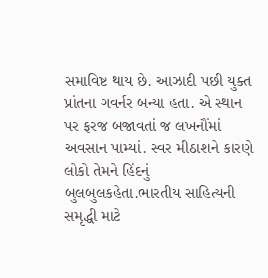સમાવિષ્ટ થાય છે. આઝાદી પછી યુક્ત પ્રાંતના ગવર્નર બન્યા હતા. એ સ્થાન પર ફરજ બજાવતાં જ લખનૌંમાં અવસાન પામ્યાં. સ્વર મીઠાશને કારણે લોકો તેમને હિંદનું બુલબુલકહેતા.ભારતીય સાહિત્યની સમૃદ્ધી માટે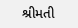શ્રીમતી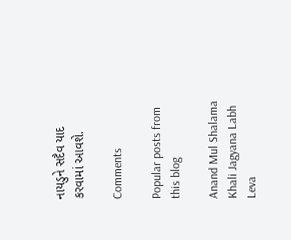નાયડુને સદૈવ યાદ કરવામાં આવશે.

Comments

Popular posts from this blog

Anand Mul Shalama Khali Jagyana Labh Leva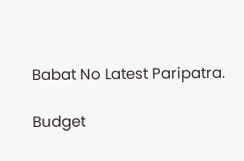Babat No Latest Paripatra.

Budget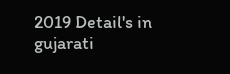2019 Detail's in gujarati